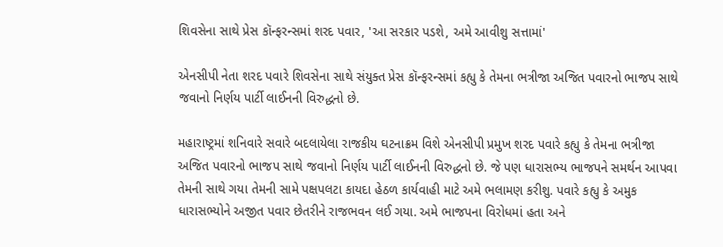શિવસેના સાથે પ્રેસ કૉન્ફરન્સમાં શરદ પવાર, 'આ સરકાર પડશે, અમે આવીશુ સત્તામાં'

એનસીપી નેતા શરદ પવારે શિવસેના સાથે સંયુક્ત પ્રેસ કૉન્ફરન્સમાં કહ્યુ કે તેમના ભત્રીજા અજિત પવારનો ભાજપ સાથે જવાનો નિર્ણય પાર્ટી લાઈનની વિરુદ્ધનો છે.

મહારાષ્ટ્રમાં શનિવારે સવારે બદલાયેલા રાજકીય ઘટનાક્રમ વિશે એનસીપી પ્રમુખ શરદ પવારે કહ્યુ કે તેમના ભત્રીજા અજિત પવારનો ભાજપ સાથે જવાનો નિર્ણય પાર્ટી લાઈનની વિરુદ્ધનો છે. જે પણ ધારાસભ્ય ભાજપને સમર્થન આપવા તેમની સાથે ગયા તેમની સામે પક્ષપલટા કાયદા હેઠળ કાર્યવાહી માટે અમે ભલામણ કરીશુ. પવારે કહ્યુ કે અમુક ધારાસભ્યોને અજીત પવાર છેતરીને રાજભવન લઈ ગયા. અમે ભાજપના વિરોધમાં હતા અને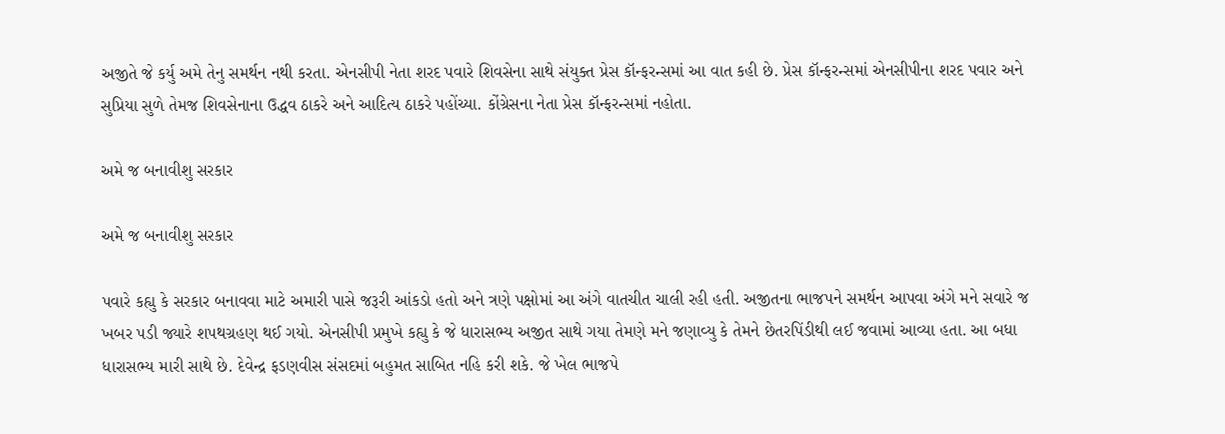અજીતે જે કર્યુ અમે તેનુ સમર્થન નથી કરતા. એનસીપી નેતા શરદ પવારે શિવસેના સાથે સંયુક્ત પ્રેસ કૉન્ફરન્સમાં આ વાત કહી છે. પ્રેસ કૉન્ફરન્સમાં એનસીપીના શરદ પવાર અને સુપ્રિયા સુળે તેમજ શિવસેનાના ઉદ્ધવ ઠાકરે અને આદિત્ય ઠાકરે પહોંચ્યા. કોંગ્રેસના નેતા પ્રેસ કૉન્ફરન્સમાં નહોતા.

અમે જ બનાવીશુ સરકાર

અમે જ બનાવીશુ સરકાર

પવારે કહ્યુ કે સરકાર બનાવવા માટે અમારી પાસે જરૂરી આંકડો હતો અને ત્રણે પક્ષોમાં આ અંગે વાતચીત ચાલી રહી હતી. અજીતના ભાજપને સમર્થન આપવા અંગે મને સવારે જ ખબર પડી જ્યારે શપથગ્રહણ થઈ ગયો. એનસીપી પ્રમુખે કહ્યુ કે જે ધારાસભ્ય અજીત સાથે ગયા તેમણે મને જણાવ્યુ કે તેમને છેતરપિંડીથી લઈ જવામાં આવ્યા હતા. આ બધા ધારાસભ્ય મારી સાથે છે. દેવેન્દ્ર ફડણવીસ સંસદમાં બહુમત સાબિત નહિ કરી શકે. જે ખેલ ભાજપે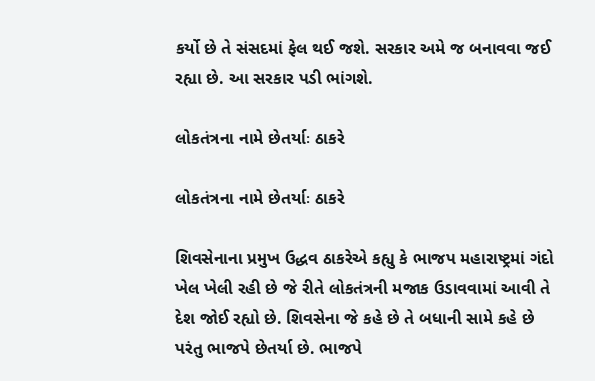કર્યો છે તે સંસદમાં ફેલ થઈ જશે. સરકાર અમે જ બનાવવા જઈ રહ્યા છે. આ સરકાર પડી ભાંગશે.

લોકતંત્રના નામે છેતર્યાઃ ઠાકરે

લોકતંત્રના નામે છેતર્યાઃ ઠાકરે

શિવસેનાના પ્રમુખ ઉદ્ધવ ઠાકરેએ કહ્યુ કે ભાજપ મહારાષ્ટ્રમાં ગંદો ખેલ ખેલી રહી છે જે રીતે લોકતંત્રની મજાક ઉડાવવામાં આવી તે દેશ જોઈ રહ્યો છે. શિવસેના જે કહે છે તે બધાની સામે કહે છે પરંતુ ભાજપે છેતર્યા છે. ભાજપે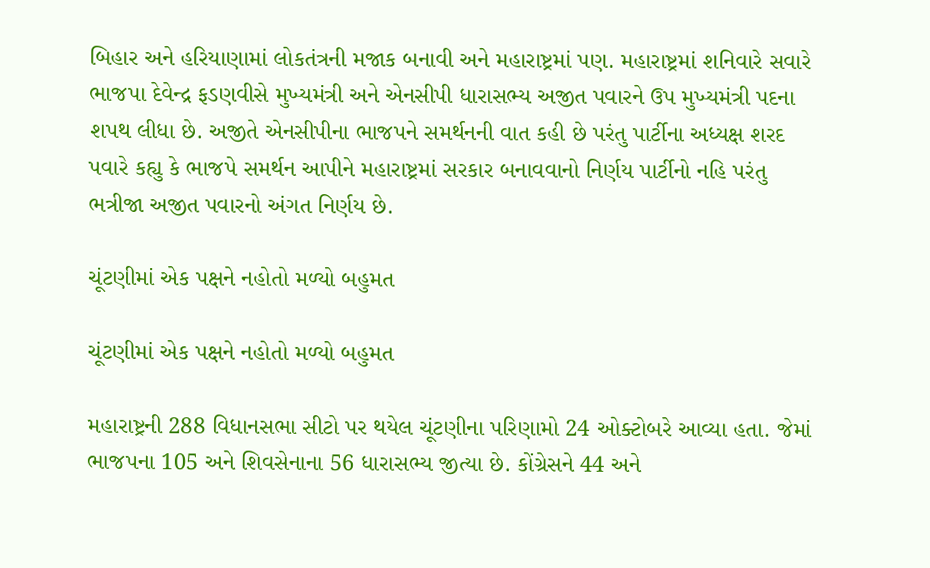બિહાર અને હરિયાણામાં લોકતંત્રની મજાક બનાવી અને મહારાષ્ટ્રમાં પણ. મહારાષ્ટ્રમાં શનિવારે સવારે ભાજપા દેવેન્દ્ર ફડણવીસે મુખ્યમંત્રી અને એનસીપી ધારાસભ્ય અજીત પવારને ઉપ મુખ્યમંત્રી પદના શપથ લીધા છે. અજીતે એનસીપીના ભાજપને સમર્થનની વાત કહી છે પરંતુ પાર્ટીના અધ્યક્ષ શરદ પવારે કહ્યુ કે ભાજપે સમર્થન આપીને મહારાષ્ટ્રમાં સરકાર બનાવવાનો નિર્ણય પાર્ટીનો નહિ પરંતુ ભત્રીજા અજીત પવારનો અંગત નિર્ણય છે.

ચૂંટણીમાં એક પક્ષને નહોતો મળ્યો બહુમત

ચૂંટણીમાં એક પક્ષને નહોતો મળ્યો બહુમત

મહારાષ્ટ્રની 288 વિધાનસભા સીટો પર થયેલ ચૂંટણીના પરિણામો 24 ઓક્ટોબરે આવ્યા હતા. જેમાં ભાજપના 105 અને શિવસેનાના 56 ધારાસભ્ય જીત્યા છે. કોંગ્રેસને 44 અને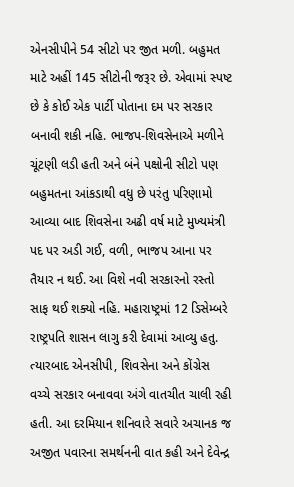એનસીપીને 54 સીટો પર જીત મળી. બહુમત માટે અહીં 145 સીટોની જરૂર છે. એવામાં સ્પષ્ટ છે કે કોઈ એક પાર્ટી પોતાના દમ પર સરકાર બનાવી શકી નહિ. ભાજપ-શિવસેનાએ મળીને ચૂંટણી લડી હતી અને બંને પક્ષોની સીટો પણ બહુમતના આંકડાથી વધુ છે પરંતુ પરિણામો આવ્યા બાદ શિવસેના અઢી વર્ષ માટે મુખ્યમંત્રી પદ પર અડી ગઈ, વળી, ભાજપ આના પર તૈયાર ન થઈ. આ વિશે નવી સરકારનો રસ્તો સાફ થઈ શક્યો નહિ. મહારાષ્ટ્રમાં 12 ડિસેમ્બરે રાષ્ટ્રપતિ શાસન લાગુ કરી દેવામાં આવ્યુ હતુ. ત્યારબાદ એનસીપી, શિવસેના અને કોંગ્રેસ વચ્ચે સરકાર બનાવવા અંગે વાતચીત ચાલી રહી હતી. આ દરમિયાન શનિવારે સવારે અચાનક જ અજીત પવારના સમર્થનની વાત કહી અને દેવેન્દ્ર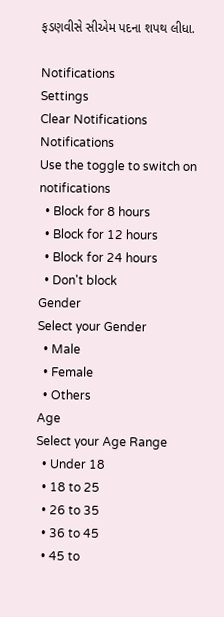ફડણવીસે સીએમ પદના શપથ લીધા.

Notifications
Settings
Clear Notifications
Notifications
Use the toggle to switch on notifications
  • Block for 8 hours
  • Block for 12 hours
  • Block for 24 hours
  • Don't block
Gender
Select your Gender
  • Male
  • Female
  • Others
Age
Select your Age Range
  • Under 18
  • 18 to 25
  • 26 to 35
  • 36 to 45
  • 45 to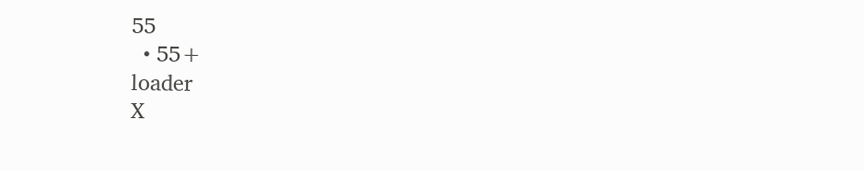55
  • 55+
loader
X